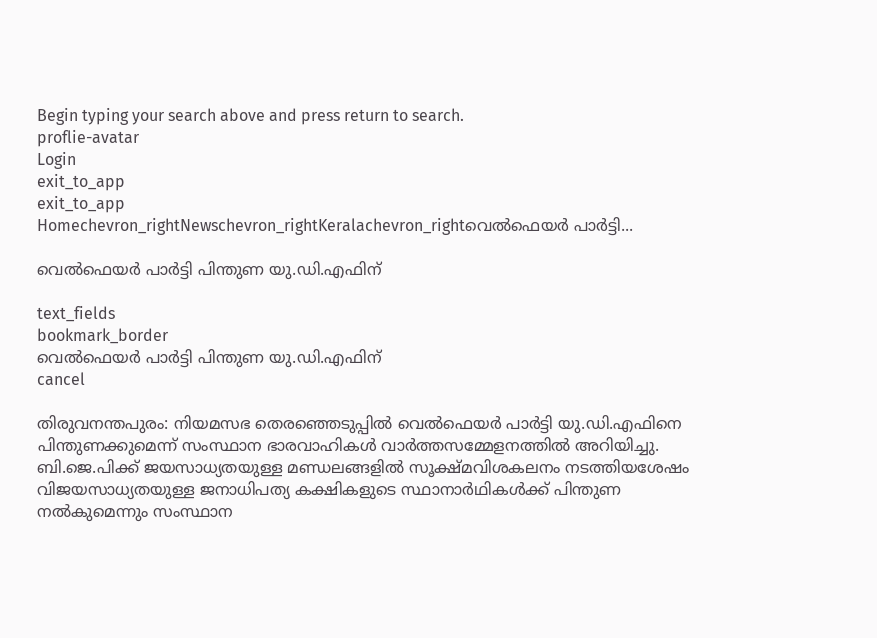Begin typing your search above and press return to search.
proflie-avatar
Login
exit_to_app
exit_to_app
Homechevron_rightNewschevron_rightKeralachevron_rightവെൽഫെയർ പാർട്ടി...

വെൽഫെയർ പാർട്ടി പിന്തുണ യു.ഡി.എഫിന്

text_fields
bookmark_border
വെൽഫെയർ പാർട്ടി പിന്തുണ യു.ഡി.എഫിന്
cancel

തിരുവനന്തപുരം: നിയമസഭ തെരഞ്ഞെടുപ്പിൽ വെൽഫെയർ പാർട്ടി യു.ഡി.എഫിനെ പിന്തുണക്കുമെന്ന് സംസ്ഥാന ഭാരവാഹികൾ വാർത്തസമ്മേളനത്തിൽ അറിയിച്ചു. ബി.ജെ.പിക്ക് ജയസാധ്യതയുള്ള മണ്ഡലങ്ങളിൽ സൂക്ഷ്മവിശകലനം നടത്തിയശേഷം വിജയസാധ്യതയുള്ള ജനാധിപത്യ കക്ഷികളുടെ സ്ഥാനാർഥികൾക്ക് പിന്തുണ നൽകുമെന്നും സംസ്ഥാന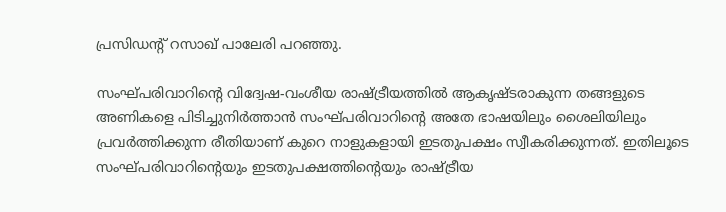പ്രസിഡന്‍റ് റസാഖ് പാലേരി പറഞ്ഞു.

സംഘ്പരിവാറിന്‍റെ വിദ്വേഷ-വംശീയ രാഷ്ട്രീയത്തിൽ ആകൃഷ്ടരാകുന്ന തങ്ങളുടെ അണികളെ പിടിച്ചുനിർത്താൻ സംഘ്പരിവാറിന്റെ അതേ ഭാഷയിലും ശൈലിയിലും പ്രവർത്തിക്കുന്ന രീതിയാണ് കുറെ നാളുകളായി ഇടതുപക്ഷം സ്വീകരിക്കുന്നത്. ഇതിലൂടെ സംഘ്പരിവാറിന്റെയും ഇടതുപക്ഷത്തിന്റെയും രാഷ്ട്രീയ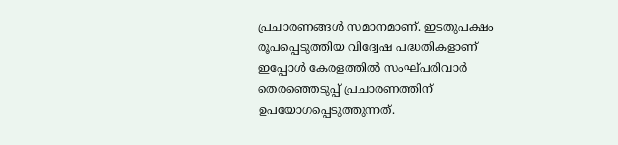പ്രചാരണങ്ങൾ സമാനമാണ്. ഇടതുപക്ഷം രൂപപ്പെടുത്തിയ വിദ്വേഷ പദ്ധതികളാണ് ഇപ്പോൾ കേരളത്തിൽ സംഘ്പരിവാർ തെരഞ്ഞെടുപ്പ് പ്രചാരണത്തിന് ഉപയോഗപ്പെടുത്തുന്നത്.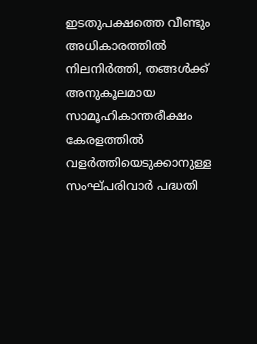ഇടതുപക്ഷത്തെ വീണ്ടും അധികാരത്തിൽ നിലനിർത്തി, തങ്ങൾക്ക് അനുകൂലമായ സാമൂഹികാന്തരീക്ഷം കേരളത്തിൽ വളർത്തിയെടുക്കാനുള്ള സംഘ്പരിവാർ പദ്ധതി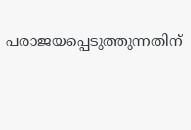പരാജയപ്പെടുത്തുന്നതിന്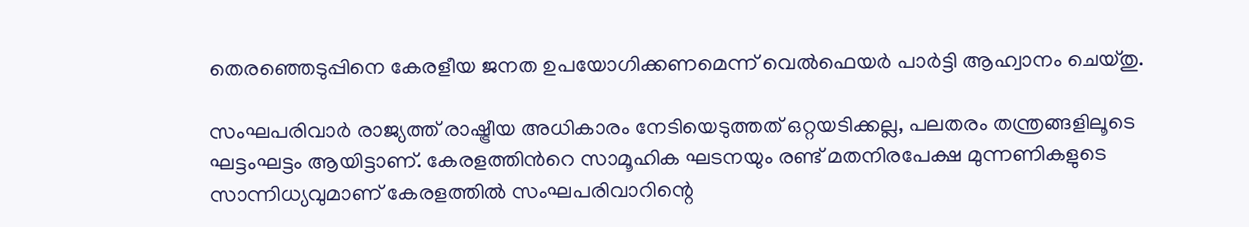തെരഞ്ഞെടുപ്പിനെ കേരളീയ ജനത ഉപയോഗിക്കണമെന്ന് വെൽഫെയർ പാർട്ടി ആഹ്വാനം ചെയ്തു.

സംഘപരിവാർ രാജ്യത്ത് രാഷ്ട്രീയ അധികാരം നേടിയെടുത്തത് ഒറ്റയടിക്കല്ല, പലതരം തന്ത്രങ്ങളിലൂടെ ഘട്ടംഘട്ടം ആയിട്ടാണ്. കേരളത്തിന്‍റെ സാമൂഹിക ഘടനയും രണ്ട് മതനിരപേക്ഷ മുന്നണികളുടെ സാന്നിധ്യവുമാണ് കേരളത്തിൽ സംഘപരിവാറിന്റെ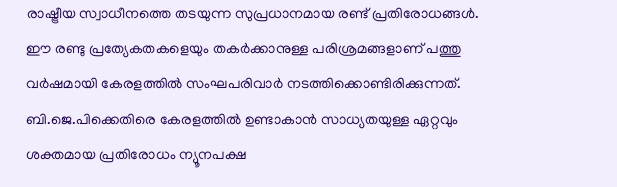രാഷ്ട്രീയ സ്വാധീനത്തെ തടയുന്ന സുപ്രധാനമായ രണ്ട് പ്രതിരോധങ്ങൾ. ഈ രണ്ടു പ്രത്യേകതകളെയും തകർക്കാനുള്ള പരിശ്രമങ്ങളാണ് പത്തു വർഷമായി കേരളത്തിൽ സംഘപരിവാർ നടത്തിക്കൊണ്ടിരിക്കുന്നത്. ബി.ജെ.പിക്കെതിരെ കേരളത്തിൽ ഉണ്ടാകാൻ സാധ്യതയുള്ള ഏറ്റവും ശക്തമായ പ്രതിരോധം ന്യൂനപക്ഷ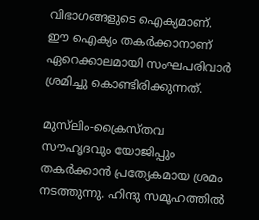വിഭാഗങ്ങളുടെ ഐക്യമാണ്. ഈ ഐക്യം തകർക്കാനാണ് ഏറെക്കാലമായി സംഘപരിവാർ ശ്രമിച്ചു കൊണ്ടിരിക്കുന്നത്.

മുസ്‌ലിം-ക്രൈസ്തവ സൗഹൃദവും യോജിപ്പും തകർക്കാൻ പ്രത്യേകമായ ശ്രമം നടത്തുന്നു. ഹിന്ദു സമൂഹത്തിൽ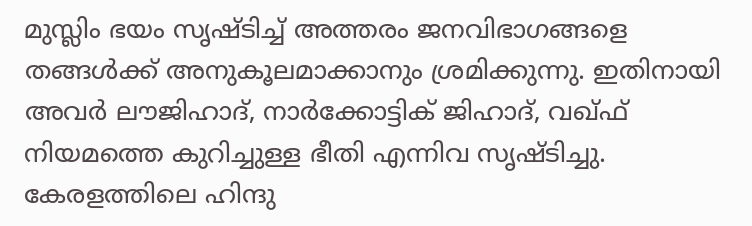മുസ്ലിം ഭയം സൃഷ്ടിച്ച് അത്തരം ജനവിഭാഗങ്ങളെ തങ്ങൾക്ക് അനുകൂലമാക്കാനും ശ്രമിക്കുന്നു. ഇതിനായി അവർ ലൗജിഹാദ്, നാർക്കോട്ടിക് ജിഹാദ്, വഖ്ഫ് നിയമത്തെ കുറിച്ചുള്ള ഭീതി എന്നിവ സൃഷ്ടിച്ചു. കേരളത്തിലെ ഹിന്ദു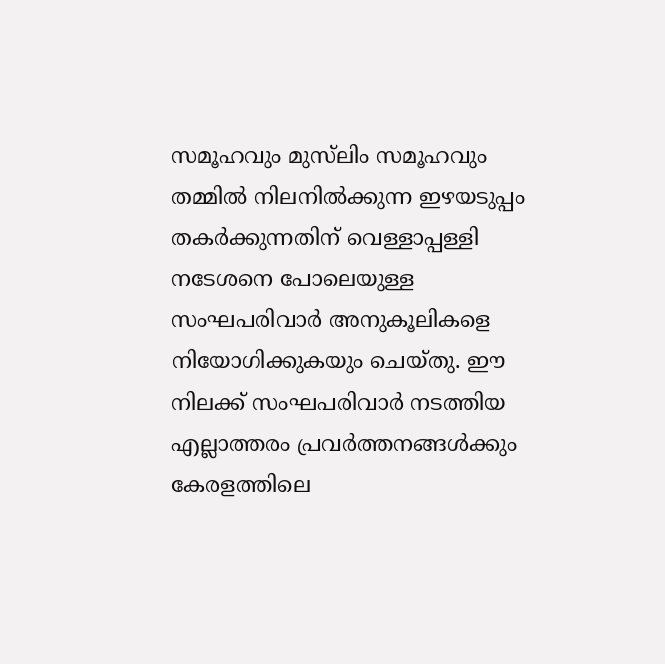സമൂഹവും മുസ്‌ലിം സമൂഹവും തമ്മിൽ നിലനിൽക്കുന്ന ഇഴയടുപ്പം തകർക്കുന്നതിന് വെള്ളാപ്പള്ളി നടേശനെ പോലെയുള്ള സംഘപരിവാർ അനുകൂലികളെ നിയോഗിക്കുകയും ചെയ്തു. ഈ നിലക്ക് സംഘപരിവാർ നടത്തിയ എല്ലാത്തരം പ്രവർത്തനങ്ങൾക്കും കേരളത്തിലെ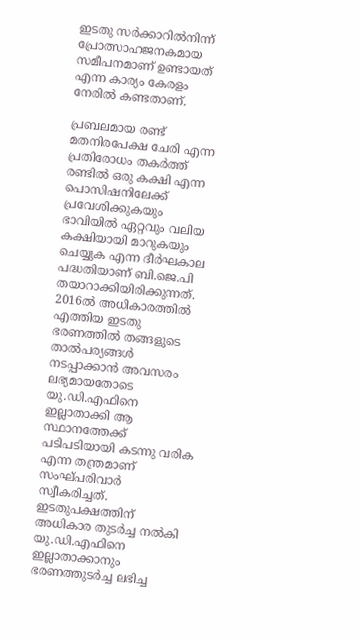ഇടതു സർക്കാറിൽനിന്ന് പ്രോത്സാഹജനകമായ സമീപനമാണ് ഉണ്ടായത് എന്ന കാര്യം കേരളം നേരിൽ കണ്ടതാണ്.

പ്രബലമായ രണ്ട് മതനിരപേക്ഷ ചേരി എന്ന പ്രതിരോധം തകർത്ത് രണ്ടിൽ ഒരു കക്ഷി എന്ന പൊസിഷനിലേക്ക് പ്രവേശിക്കുകയും ഭാവിയിൽ ഏറ്റവും വലിയ കക്ഷിയായി മാറുകയും ചെയ്യുക എന്ന ദീർഘകാല പദ്ധതിയാണ് ബി.ജെ.പി തയാറാക്കിയിരിക്കുന്നത്. 2016ൽ അധികാരത്തിൽ എത്തിയ ഇടതു ഭരണത്തിൽ തങ്ങളുടെ താൽപര്യങ്ങൾ നടപ്പാക്കാൻ അവസരം ലഭ്യമായതോടെ യു.ഡി.എഫിനെ ഇല്ലാതാക്കി ആ സ്ഥാനത്തേക്ക് പടിപടിയായി കടന്നു വരിക എന്ന തന്ത്രമാണ് സംഘ്പരിവാർ സ്വീകരിച്ചത്. ഇടതുപക്ഷത്തിന് അധികാര തുടർച്ച നൽകി യു.ഡി.എഫിനെ ഇല്ലാതാക്കാനും ഭരണത്തുടർച്ച ലഭിച്ച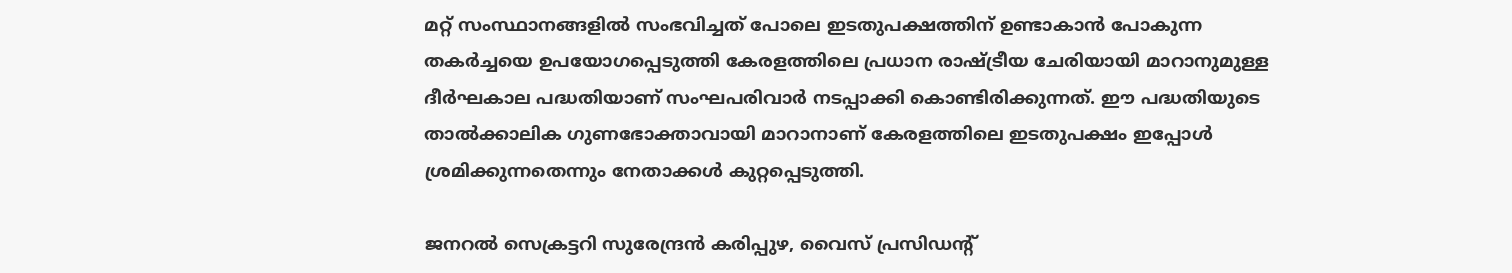മറ്റ് സംസ്ഥാനങ്ങളിൽ സംഭവിച്ചത് പോലെ ഇടതുപക്ഷത്തിന് ഉണ്ടാകാൻ പോകുന്ന തകർച്ചയെ ഉപയോഗപ്പെടുത്തി കേരളത്തിലെ പ്രധാന രാഷ്ട്രീയ ചേരിയായി മാറാനുമുള്ള ദീർഘകാല പദ്ധതിയാണ് സംഘപരിവാർ നടപ്പാക്കി കൊണ്ടിരിക്കുന്നത്. ഈ പദ്ധതിയുടെ താൽക്കാലിക ഗുണഭോക്താവായി മാറാനാണ് കേരളത്തിലെ ഇടതുപക്ഷം ഇപ്പോൾ ശ്രമിക്കുന്നതെന്നും നേതാക്കൾ കുറ്റപ്പെടുത്തി.

ജനറൽ സെക്രട്ടറി സുരേന്ദ്രൻ കരിപ്പുഴ, വൈസ് പ്രസിഡന്‍റ്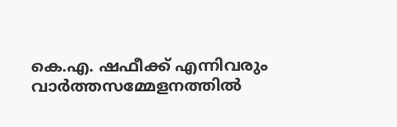കെ.എ. ഷഫീക്ക് എന്നിവരും വാർത്തസമ്മേളനത്തിൽ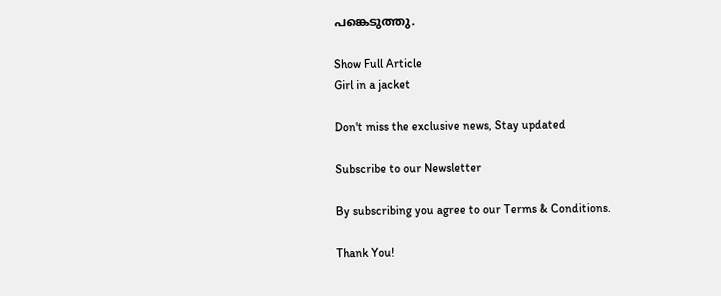പങ്കെടുത്തു.

Show Full Article
Girl in a jacket

Don't miss the exclusive news, Stay updated

Subscribe to our Newsletter

By subscribing you agree to our Terms & Conditions.

Thank You!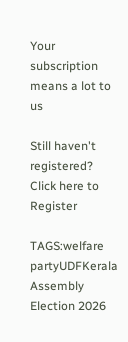Your subscription means a lot to us

Still haven't registered? Click here to Register

TAGS:welfare partyUDFKerala Assembly Election 2026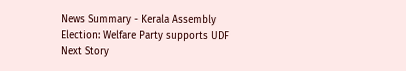News Summary - Kerala Assembly Election: Welfare Party supports UDF
Next Story